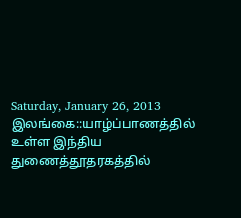Saturday, January 26, 2013
இலங்கை::யாழ்ப்பாணத்தில் உள்ள இந்திய துணைத்தூதரகத்தில்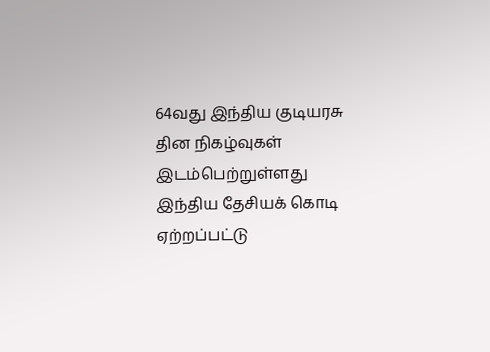64வது இந்திய குடியரசு தின நிகழ்வுகள் இடம்பெற்றுள்ளது
இந்திய தேசியக் கொடி ஏற்றப்பட்டு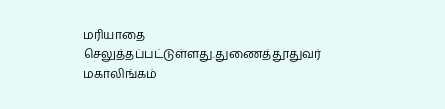மரியாதை செலுத்தப்பட்டுள்ளது.துணைத்தூதுவர் மகாலிங்கம்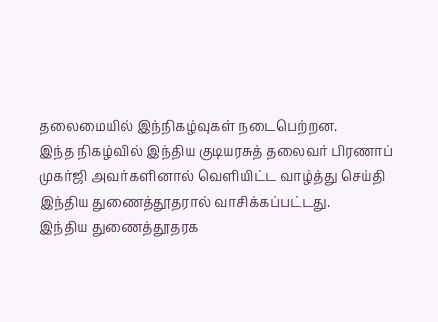தலைமையில் இந்நிகழ்வுகள் நடைபெற்றன.
இந்த நிகழ்வில் இந்திய குடியரசுத் தலைவர் பிரணாப் முகர்ஜி அவர்களினால் வெளியிட்ட வாழ்த்து செய்தி இந்திய துணைத்தூதரால் வாசிக்கப்பட்டது.
இந்திய துணைத்தூதரக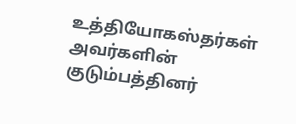உத்தியோகஸ்தர்கள் அவர்களின் குடும்பத்தினர்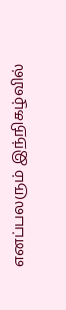எனப்பலரும் இந்நிகழ்வில்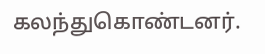கலந்துகொண்டனர்.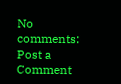No comments:
Post a Comment